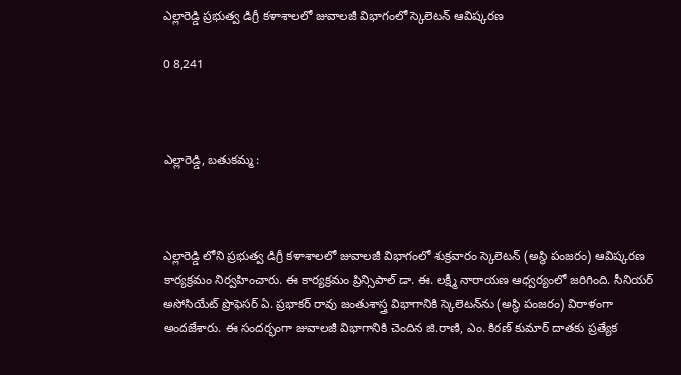ఎల్లారెడ్డి ప్రభుత్వ డిగ్రీ కళాశాలలో జువాలజీ విభాగంలో స్కెలెటన్ ఆవిష్కరణ

0 8,241



ఎల్లారెడ్డి, బతుకమ్మ :



ఎల్లారెడ్డి లోని ప్రభుత్వ డిగ్రీ కళాశాలలో జువాలజీ విభాగంలో శుక్రవారం స్కెలెటన్ (అస్థి పంజరం) ఆవిష్కరణ కార్యక్రమం నిర్వహించారు. ఈ కార్యక్రమం ప్రిన్సిపాల్ డా. ఈ. లక్ష్మీ నారాయణ ఆధ్వర్యంలో జరిగింది. సీనియర్ అసోసియేట్ ప్రొఫెసర్ ఏ. ప్రభాకర్ రావు జంతుశాస్త్ర విభాగానికి స్కెలెటన్‌ను (అస్థి పంజరం) విరాళంగా అందజేశారు. ఈ సందర్భంగా జువాలజీ విభాగానికి చెందిన జి.రాణి, ఎం. కిరణ్ కుమార్ దాతకు ప్రత్యేక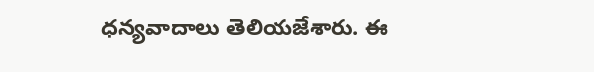ధన్యవాదాలు తెలియజేశారు. ఈ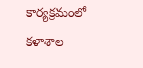కార్యక్రమంలో కళాశాల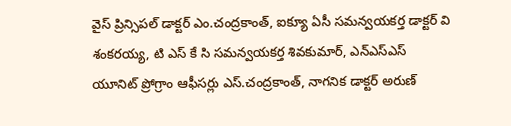వైస్ ప్రిన్సిపల్ డాక్టర్ ఎం.చంద్రకాంత్, ఐక్యూ ఏసీ సమన్వయకర్త డాక్టర్ వి శంకరయ్య, టి ఎస్ కే సి సమన్వయకర్త శివకుమార్, ఎన్ఎస్ఎస్ యూనిట్ ప్రోగ్రాం ఆఫీసర్లు ఎస్.చంద్రకాంత్, నాగనిక డాక్టర్ అరుణ్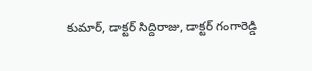కుమార్, డాక్టర్ సిద్దిరాజు, డాక్టర్ గంగారెడ్డి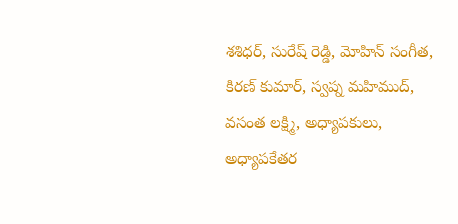శశిధర్, సురేష్ రెడ్డి, మోహిన్ సంగీత, కిరణ్ కుమార్, స్వప్న మహిముద్, వసంత లక్ష్మి, అధ్యాపకులు, అధ్యాపకేతర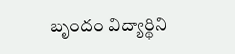బృందం విద్యార్థిని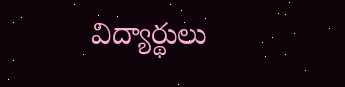విద్యార్థులు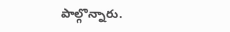పాల్గొన్నారు.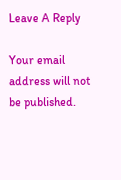Leave A Reply

Your email address will not be published.